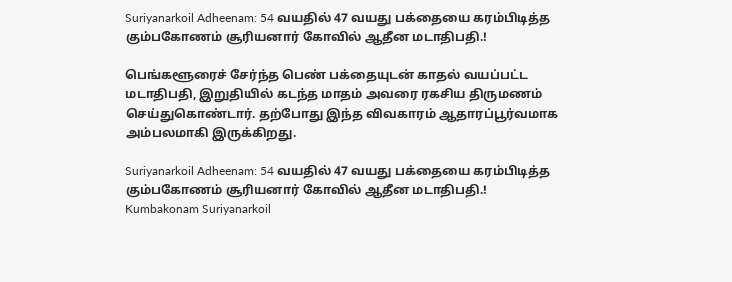Suriyanarkoil Adheenam: 54 வயதில் 47 வயது பக்தையை கரம்பிடித்த கும்பகோணம் சூரியனார் கோவில் ஆதீன மடாதிபதி.!

பெங்களூரைச் சேர்ந்த பெண் பக்தையுடன் காதல் வயப்பட்ட மடாதிபதி, இறுதியில் கடந்த மாதம் அவரை ரகசிய திருமணம் செய்துகொண்டார். தற்போது இந்த விவகாரம் ஆதாரப்பூர்வமாக அம்பலமாகி இருக்கிறது.

Suriyanarkoil Adheenam: 54 வயதில் 47 வயது பக்தையை கரம்பிடித்த கும்பகோணம் சூரியனார் கோவில் ஆதீன மடாதிபதி.!
Kumbakonam Suriyanarkoil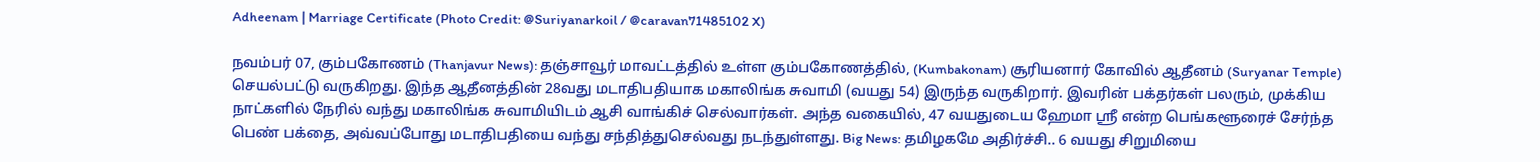Adheenam | Marriage Certificate (Photo Credit: @Suriyanarkoil / @caravan71485102 X)

நவம்பர் 07, கும்பகோணம் (Thanjavur News): தஞ்சாவூர் மாவட்டத்தில் உள்ள கும்பகோணத்தில், (Kumbakonam) சூரியனார் கோவில் ஆதீனம் (Suryanar Temple) செயல்பட்டு வருகிறது. இந்த ஆதீனத்தின் 28வது மடாதிபதியாக மகாலிங்க சுவாமி (வயது 54) இருந்த வருகிறார். இவரின் பக்தர்கள் பலரும், முக்கிய நாட்களில் நேரில் வந்து மகாலிங்க சுவாமியிடம் ஆசி வாங்கிச் செல்வார்கள். அந்த வகையில், 47 வயதுடைய ஹேமா ஸ்ரீ என்ற பெங்களூரைச் சேர்ந்த பெண் பக்தை, அவ்வப்போது மடாதிபதியை வந்து சந்தித்துசெல்வது நடந்துள்ளது. Big News: தமிழகமே அதிர்ச்சி.. 6 வயது சிறுமியை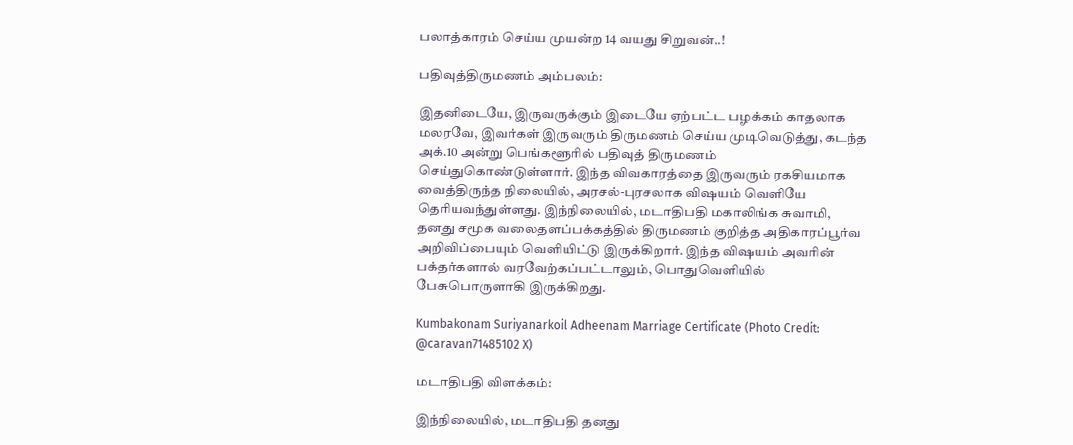பலாத்காரம் செய்ய முயன்ற 14 வயது சிறுவன்..!

பதிவுத்திருமணம் அம்பலம்:

இதனிடையே, இருவருக்கும் இடையே ஏற்பட்ட பழக்கம் காதலாக மலரவே, இவர்கள் இருவரும் திருமணம் செய்ய முடிவெடுத்து, கடந்த அக்.10 அன்று பெங்களூரில் பதிவுத் திருமணம் செய்துகொண்டுள்ளார். இந்த விவகாரத்தை இருவரும் ரகசியமாக வைத்திருந்த நிலையில், அரசல்-புரசலாக விஷயம் வெளியே தெரியவந்துள்ளது. இந்நிலையில், மடாதிபதி மகாலிங்க சுவாமி, தனது சமூக வலைதளப்பக்கத்தில் திருமணம் குறித்த அதிகாரப்பூர்வ அறிவிப்பையும் வெளியிட்டு இருக்கிறார். இந்த விஷயம் அவரின் பக்தர்களால் வரவேற்கப்பட்டாலும், பொதுவெளியில் பேசுபொருளாகி இருக்கிறது.

Kumbakonam Suriyanarkoil Adheenam Marriage Certificate (Photo Credit: @caravan71485102 X)

மடாதிபதி விளக்கம்:

இந்நிலையில், மடாதிபதி தனது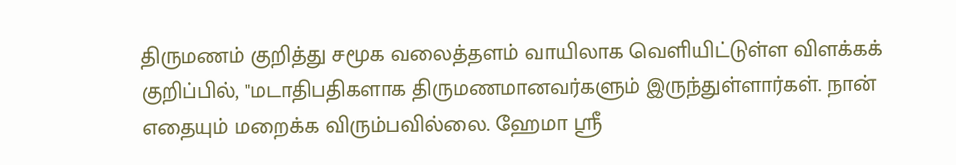திருமணம் குறித்து சமூக வலைத்தளம் வாயிலாக வெளியிட்டுள்ள விளக்கக் குறிப்பில், "மடாதிபதிகளாக திருமணமானவர்களும் இருந்துள்ளார்கள். நான் எதையும் மறைக்க விரும்பவில்லை. ஹேமா ஸ்ரீ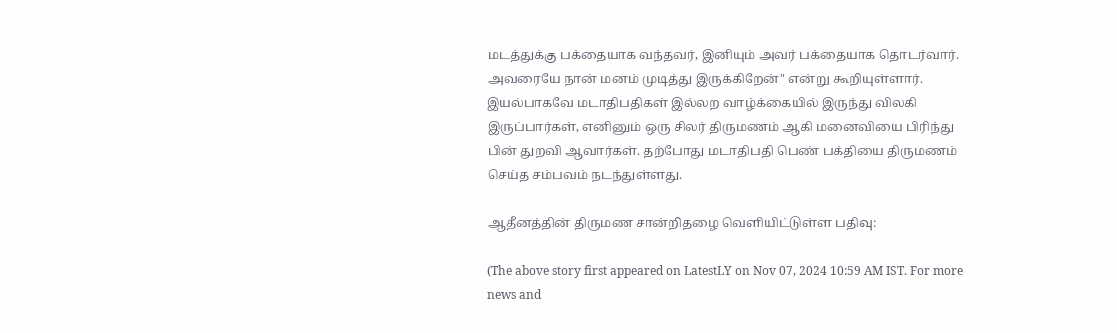மடத்துக்கு பக்தையாக வந்தவர், இனியும் அவர் பக்தையாக தொடர்வார். அவரையே நான் மனம் முடித்து இருக்கிறேன்" என்று கூறியுள்ளார். இயல்பாகவே மடாதிபதிகள் இல்லற வாழ்க்கையில் இருந்து விலகி இருப்பார்கள், எனினும் ஒரு சிலர் திருமணம் ஆகி மனைவியை பிரிந்து பின் துறவி ஆவார்கள். தற்போது மடாதிபதி பெண் பக்தியை திருமணம் செய்த சம்பவம் நடந்துள்ளது.

ஆதீனத்தின் திருமண சான்றிதழை வெளியிட்டுள்ள பதிவு:

(The above story first appeared on LatestLY on Nov 07, 2024 10:59 AM IST. For more news and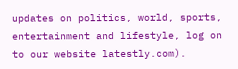updates on politics, world, sports, entertainment and lifestyle, log on to our website latestly.com).